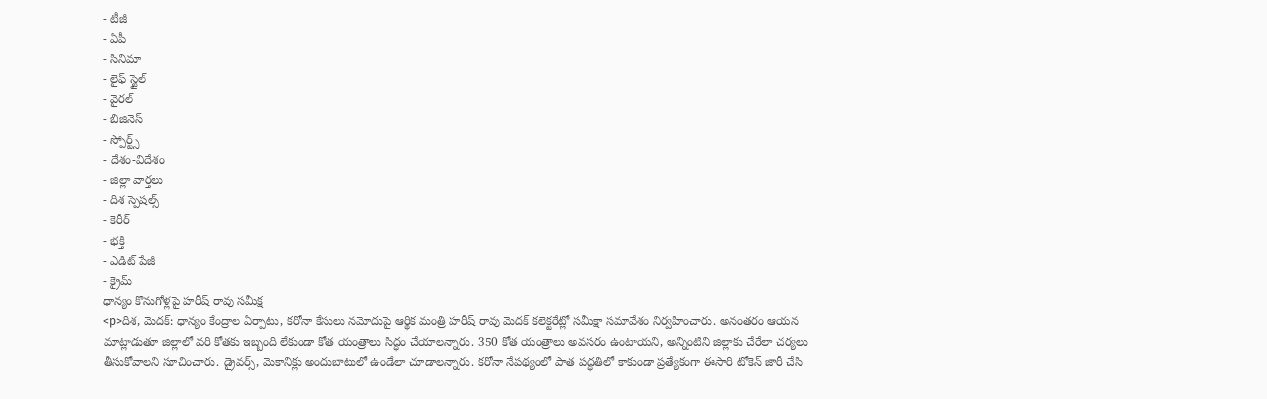- టీజీ
- ఏపీ
- సినిమా
- లైఫ్ స్టైల్
- వైరల్
- బిజినెస్
- స్పోర్ట్స్
- దేశం-విదేశం
- జిల్లా వార్తలు
- దిశ స్పెషల్స్
- కెరీర్
- భక్తి
- ఎడిట్ పేజీ
- క్రైమ్
ధాన్యం కొనుగోళ్లపై హరీష్ రావు సమీక్ష
<p>దిశ, మెదక్: ధాన్యం కేంద్రాల ఏర్పాటు, కరోనా కేసులు నమోదుపై ఆర్థిక మంత్రి హరీష్ రావు మెదక్ కలెక్టరేట్లో సమీక్షా సమావేశం నిర్వహించారు. అనంతరం ఆయన మాట్లాడుతూ జిల్లాలో వరి కోతకు ఇబ్బంది లేకుండా కోత యంత్రాలు సిద్ధం చేయాలన్నారు. 350 కోత యంత్రాలు అవసరం ఉంటాయని, అన్నింటిని జిల్లాకు చేరేలా చర్యలు తీసుకోవాలని సూచించారు. డ్రైవర్స్, మెకానిక్లు అందుబాటులో ఉండేలా చూడాలన్నారు. కరోనా నేపథ్యంలో పాత పద్ధతిలో కాకుండా ప్రత్యేకంగా ఈసారి టోకెన్ జారీ చేసి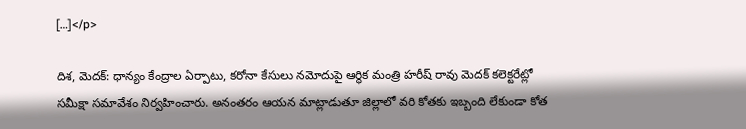[…]</p>

దిశ, మెదక్: ధాన్యం కేంద్రాల ఏర్పాటు, కరోనా కేసులు నమోదుపై ఆర్థిక మంత్రి హరీష్ రావు మెదక్ కలెక్టరేట్లో సమీక్షా సమావేశం నిర్వహించారు. అనంతరం ఆయన మాట్లాడుతూ జిల్లాలో వరి కోతకు ఇబ్బంది లేకుండా కోత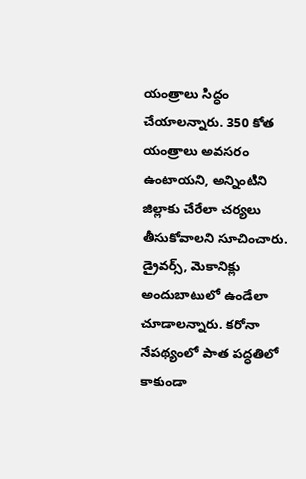యంత్రాలు సిద్ధం చేయాలన్నారు. 350 కోత యంత్రాలు అవసరం ఉంటాయని, అన్నింటిని జిల్లాకు చేరేలా చర్యలు తీసుకోవాలని సూచించారు. డ్రైవర్స్, మెకానిక్లు అందుబాటులో ఉండేలా చూడాలన్నారు. కరోనా నేపథ్యంలో పాత పద్ధతిలో కాకుండా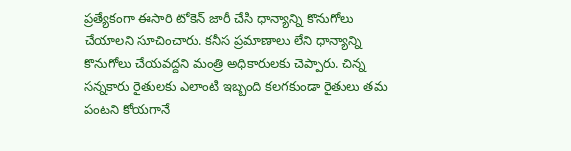ప్రత్యేకంగా ఈసారి టోకెన్ జారీ చేసి ధాన్యాన్ని కొనుగోలు చేయాలని సూచించారు. కనీస ప్రమాణాలు లేని ధాన్యాన్ని కొనుగోలు చేయవద్దని మంత్రి అధికారులకు చెప్పారు. చిన్న సన్నకారు రైతులకు ఎలాంటి ఇబ్బంది కలగకుండా రైతులు తమ పంటని కోయగానే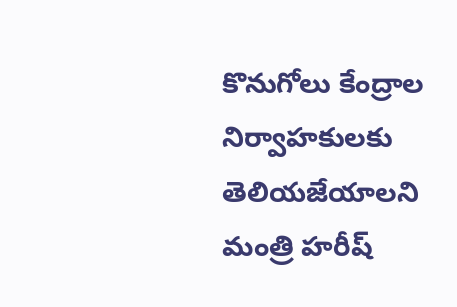కొనుగోలు కేంద్రాల నిర్వాహకులకు తెలియజేయాలని మంత్రి హరీష్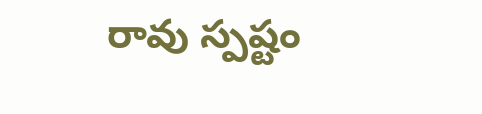రావు స్పష్టం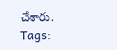చేశారు.
Tags: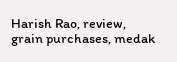Harish Rao, review, grain purchases, medak